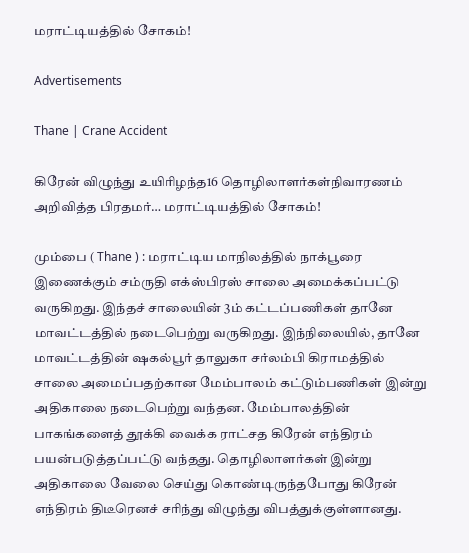மராட்டியத்தில் சோகம்!

Advertisements

Thane | Crane Accident

கிரேன் விழுந்து உயிரிழந்த16 தொழிலாளர்கள்நிவாரணம் அறிவித்த பிரதமர்… மராட்டியத்தில் சோகம்!

மும்பை ( Thane ) : மராட்டிய மாநிலத்தில் நாக்பூரை இணைக்கும் சம்ருதி எக்ஸ்பிரஸ் சாலை அமைக்கப்பட்டு வருகிறது. இந்தச் சாலையின் 3ம் கட்டப்பணிகள் தானே மாவட்டத்தில் நடைபெற்று வருகிறது. இந்நிலையில், தானே மாவட்டத்தின் ஷகல்பூர் தாலுகா சர்லம்பி கிராமத்தில் சாலை அமைப்பதற்கான மேம்பாலம் கட்டும்பணிகள் இன்று அதிகாலை நடைபெற்று வந்தன. மேம்பாலத்தின் பாகங்களைத் தூக்கி வைக்க ராட்சத கிரேன் எந்திரம் பயன்படுத்தப்பட்டு வந்தது. தொழிலாளர்கள் இன்று அதிகாலை வேலை செய்து கொண்டிருந்தபோது கிரேன் எந்திரம் திடீரெனச் சரிந்து விழுந்து விபத்துக்குள்ளானது.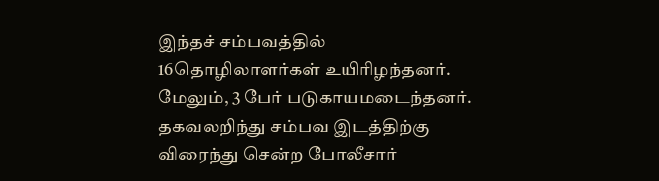இந்தச் சம்பவத்தில் 16தொழிலாளர்கள் உயிரிழந்தனர். மேலும், 3 பேர் படுகாயமடைந்தனர். தகவலறிந்து சம்பவ இடத்திற்கு விரைந்து சென்ற போலீசார்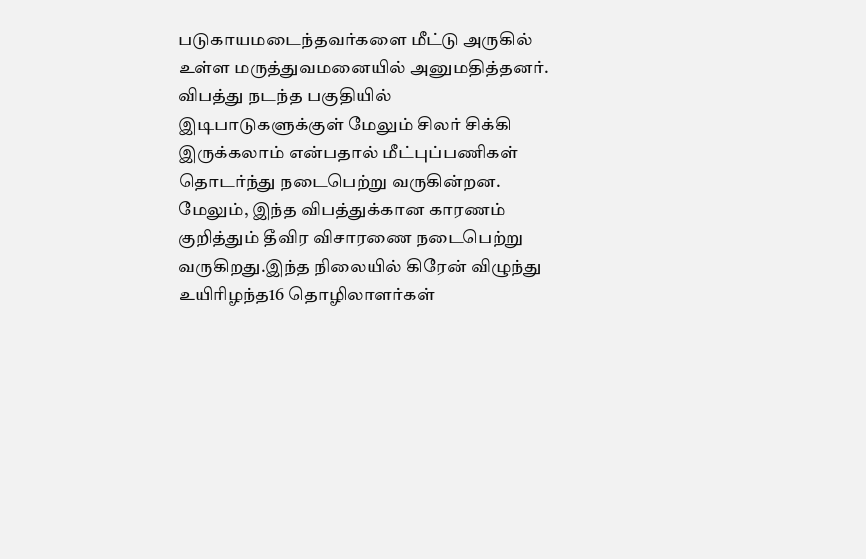படுகாயமடைந்தவர்களை மீட்டு அருகில் உள்ள மருத்துவமனையில் அனுமதித்தனர். விபத்து நடந்த பகுதியில் இடிபாடுகளுக்குள் மேலும் சிலர் சிக்கி இருக்கலாம் என்பதால் மீட்புப்பணிகள் தொடர்ந்து நடைபெற்று வருகின்றன. மேலும், இந்த விபத்துக்கான காரணம் குறித்தும் தீவிர விசாரணை நடைபெற்று வருகிறது.இந்த நிலையில் கிரேன் விழுந்து உயிரிழந்த16 தொழிலாளர்கள்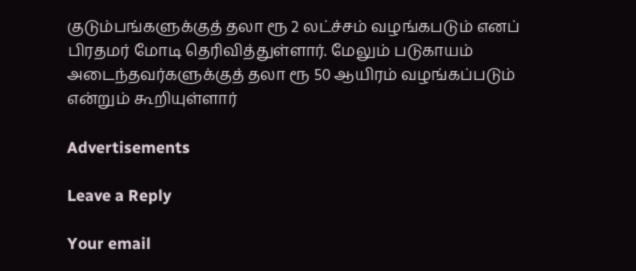குடும்பங்களுக்குத் தலா ரூ 2 லட்ச்சம் வழங்கபடும் எனப் பிரதமர் மோடி தெரிவித்துள்ளார். மேலும் படுகாயம் அடைந்தவர்களுக்குத் தலா ரூ 50 ஆயிரம் வழங்கப்படும் என்றும் கூறியுள்ளார்

Advertisements

Leave a Reply

Your email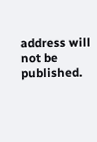address will not be published.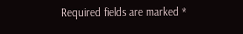Required fields are marked *